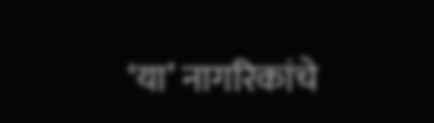‘या’ नागरिकांचे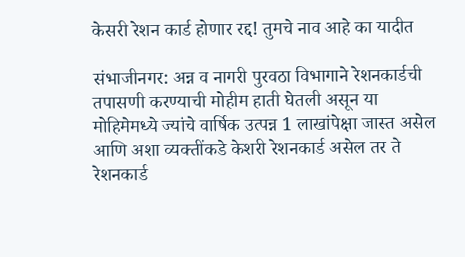केसरी रेशन कार्ड होणार रद्द! तुमचे नाव आहे का यादीत

संभाजीनगर: अन्न व नागरी पुरवठा विभागाने रेशनकार्डची तपासणी करण्याची मोहीम हाती घेतली असून या मोहिमेमध्ये ज्यांचे वार्षिक उत्पन्न 1 लाखांपेक्षा जास्त असेल आणि अशा व्यक्तींकडे केशरी रेशनकार्ड असेल तर ते रेशनकार्ड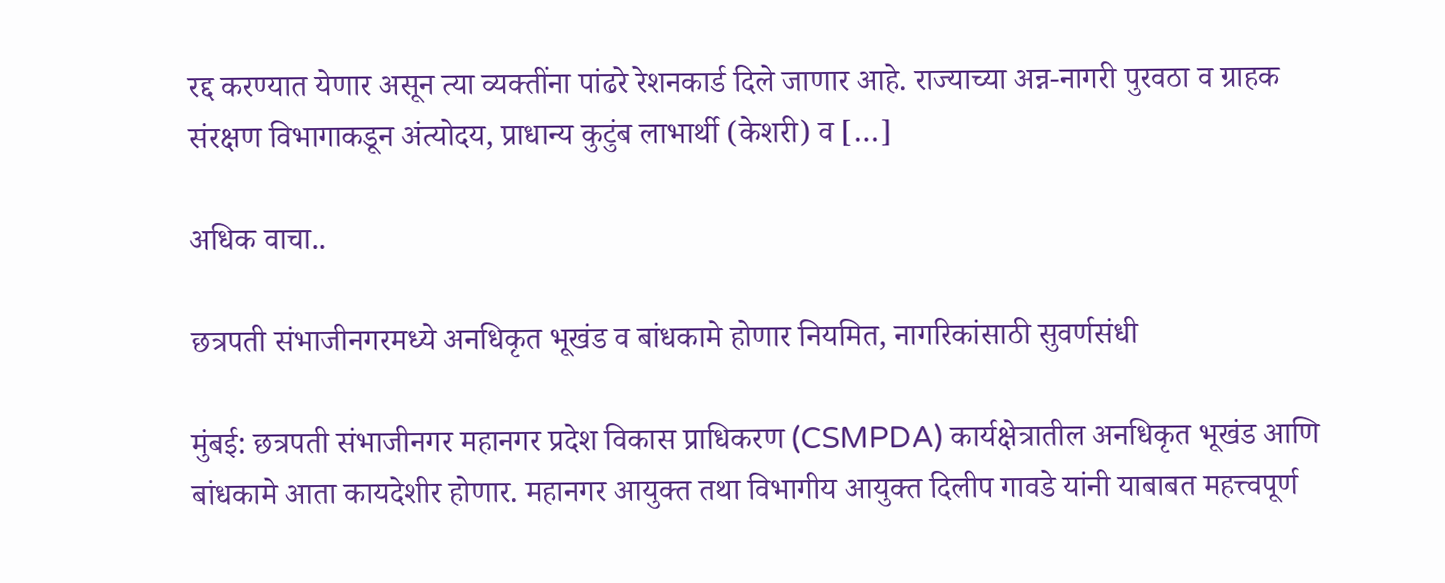रद्द करण्यात येणार असून त्या व्यक्तींना पांढरे रेशनकार्ड दिले जाणार आहे. राज्याच्या अन्न-नागरी पुरवठा व ग्राहक संरक्षण विभागाकडून अंत्योदय, प्राधान्य कुटुंब लाभार्थी (केशरी) व […]

अधिक वाचा..

छत्रपती संभाजीनगरमध्ये अनधिकृत भूखंड व बांधकामे होणार नियमित, नागरिकांसाठी सुवर्णसंधी

मुंबई: छत्रपती संभाजीनगर महानगर प्रदेश विकास प्राधिकरण (CSMPDA) कार्यक्षेत्रातील अनधिकृत भूखंड आणि बांधकामे आता कायदेशीर होणार. महानगर आयुक्त तथा विभागीय आयुक्त दिलीप गावडे यांनी याबाबत महत्त्वपूर्ण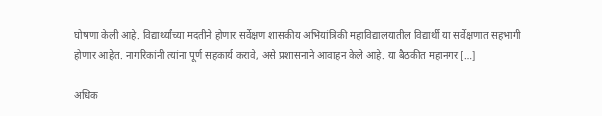घोषणा केली आहे. विद्यार्थ्यांच्या मदतीने होणार सर्वेक्षण शासकीय अभियांत्रिकी महाविद्यालयातील विद्यार्थी या सर्वेक्षणात सहभागी होणार आहेत. नागरिकांनी त्यांना पूर्ण सहकार्य करावे, असे प्रशासनाने आवाहन केले आहे. या बैठकीत महानगर […]

अधिक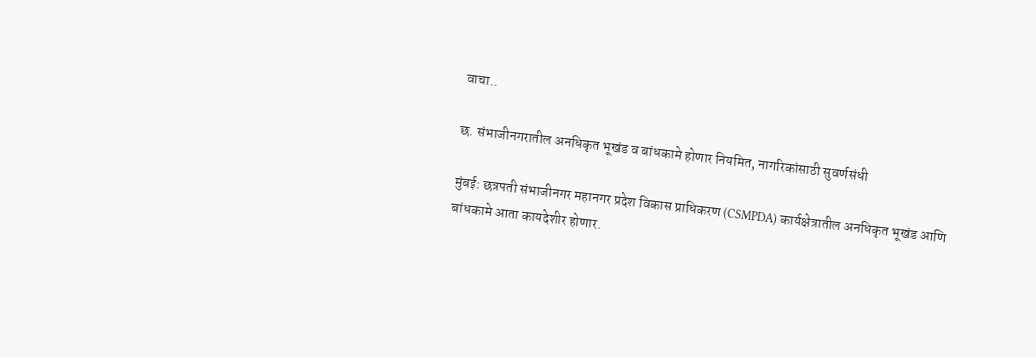वाचा..

छ. संभाजीनगरातील अनधिकृत भूखंड व बांधकामे होणार नियमित, नागरिकांसाठी सुवर्णसंधी

मुंबई: छत्रपती संभाजीनगर महानगर प्रदेश विकास प्राधिकरण (CSMPDA) कार्यक्षेत्रातील अनधिकृत भूखंड आणि बांधकामे आता कायदेशीर होणार.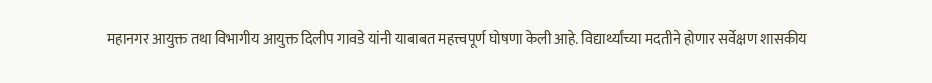महानगर आयुक्त तथा विभागीय आयुक्त दिलीप गावडे यांनी याबाबत महत्त्वपूर्ण घोषणा केली आहे. विद्यार्थ्यांच्या मदतीने होणार सर्वेक्षण शासकीय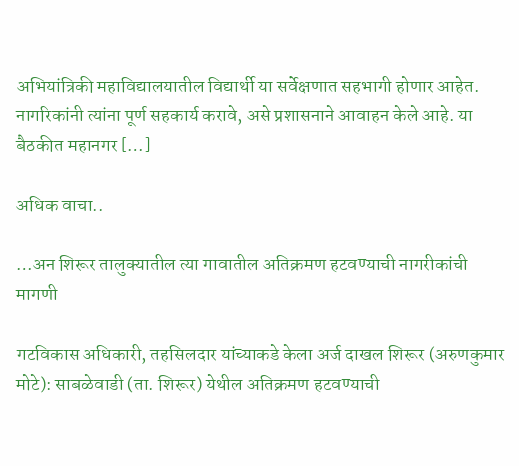अभियांत्रिकी महाविद्यालयातील विद्यार्थी या सर्वेक्षणात सहभागी होणार आहेत. नागरिकांनी त्यांना पूर्ण सहकार्य करावे, असे प्रशासनाने आवाहन केले आहे. या बैठकीत महानगर […]

अधिक वाचा..

…अन शिरूर तालुक्यातील त्या गावातील अतिक्रमण हटवण्याची नागरीकांची मागणी

गटविकास अधिकारी, तहसिलदार यांच्याकडे केला अर्ज दाखल शिरूर (अरुणकुमार मोटे): साबळेवाडी (ता. शिरूर) येथील अतिक्रमण हटवण्याची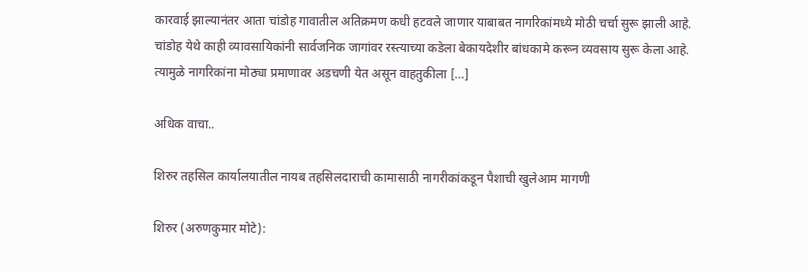कारवाई झाल्यानंतर आता चांडोह गावातील अतिक्रमण कधी हटवले जाणार याबाबत नागरिकांमध्ये मोठी चर्चा सुरू झाली आहे. चांडोह येथे काही व्यावसायिकांनी सार्वजनिक जागांवर रस्त्याच्या कडेला बेकायदेशीर बांधकामे करून व्यवसाय सुरू केला आहे. त्यामुळे नागरिकांना मोठ्या प्रमाणावर अडचणी येत असून वाहतुकीला […]

अधिक वाचा..

शिरुर तहसिल कार्यालयातील नायब तहसिलदाराची कामासाठी नागरीकांकडून पैशाची खुलेआम मागणी

शिरुर (अरुणकुमार मोटे):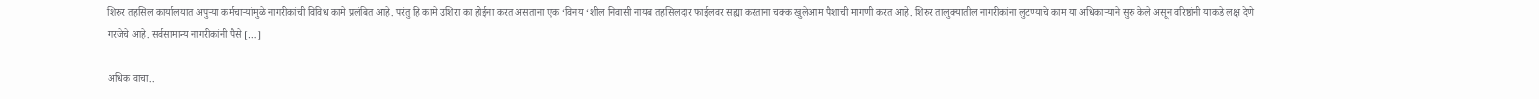शिरुर तहसिल कार्यालयात अपुऱ्या कर्मचाऱ्यांमुळे नागरीकांची विविध कामे प्रलंबित आहे. परंतु हि कामे उशिरा का होईना करत असताना एक ‘विनय ‘शील निवासी नायब तहसिलदार फाईलवर सह्या करताना चक्क खुलेआम पैशाची मागणी करत आहे. शिरुर तालुक्यातील नागरीकांना लुटण्याचे काम या अधिकाऱ्याने सुरु केले असून वरिष्ठांनी याकडे लक्ष देणे गरजेचे आहे. सर्वसामान्य नागरीकांनी पैसे […]

अधिक वाचा..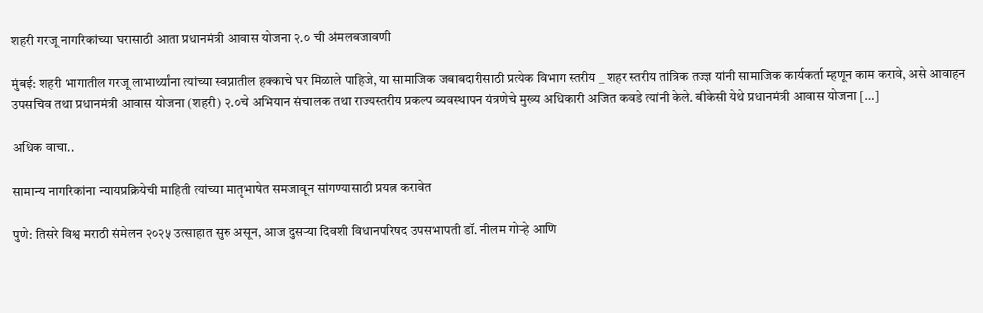शहरी गरजू नागरिकांच्या घरासाठी आता प्रधानमंत्री आवास योजना २.० ची अंमलबजावणी

मुंबई: शहरी भागातील गरजू लाभार्थ्यांना त्यांच्या स्वप्नातील हक्काचे घर मिळाले पाहिजे, या सामाजिक जबाबदारीसाठी प्रत्येक विभाग स्तरीय _ शहर स्तरीय तांत्रिक तज्ज्ञ यांनी सामाजिक कार्यकर्ता म्हणून काम करावे, असे आवाहन उपसचिव तथा प्रधानमंत्री आवास योजना (शहरी) २.०चे अभियान संचालक तथा राज्यस्तरीय प्रकल्प व्यवस्थापन यंत्रणेचे मुख्य अधिकारी अजित कवडे त्यांनी केले. बीकेसी येथे प्रधानमंत्री आवास योजना […]

अधिक वाचा..

सामान्य नागरिकांना न्यायप्रक्रियेची माहिती त्यांच्या मातृभाषेत समजावून सांगण्यासाठी प्रयत्न करावेत

पुणे: तिसरे विश्व मराठी संमेलन २०२५ उत्साहात सुरु असून, आज दुसऱ्या दिवशी विधानपरिषद उपसभापती डॉ. नीलम गोऱ्हे आणि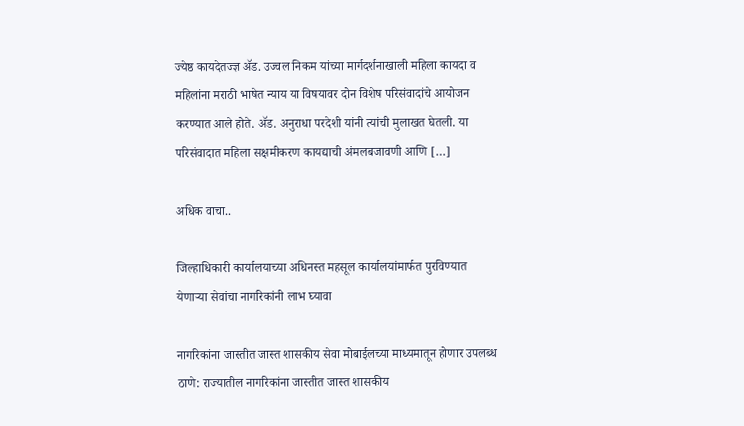ज्येष्ठ कायदेतज्ज्ञ ॲड. उज्वल निकम यांच्या मार्गदर्शनाखाली महिला कायदा व महिलांना मराठी भाषेत न्याय या विषयावर दोन विशेष परिसंवादांचे आयोजन करण्यात आले होते. ॲड. अनुराधा परदेशी यांनी त्यांची मुलाखत घेतली. या परिसंवादात महिला सक्षमीकरण कायद्याची अंमलबजावणी आणि […]

अधिक वाचा..

जिल्हाधिकारी कार्यालयाच्या अधिनस्त महसूल कार्यालयांमार्फत पुरविण्यात येणाऱ्या सेवांचा नागरिकांनी लाभ घ्यावा

नागरिकांना जास्तीत जास्त शासकीय सेवा मोबाईलच्या माध्यमातून होणार उपलब्ध ठाणे: राज्यातील नागरिकांना जास्तीत जास्त शासकीय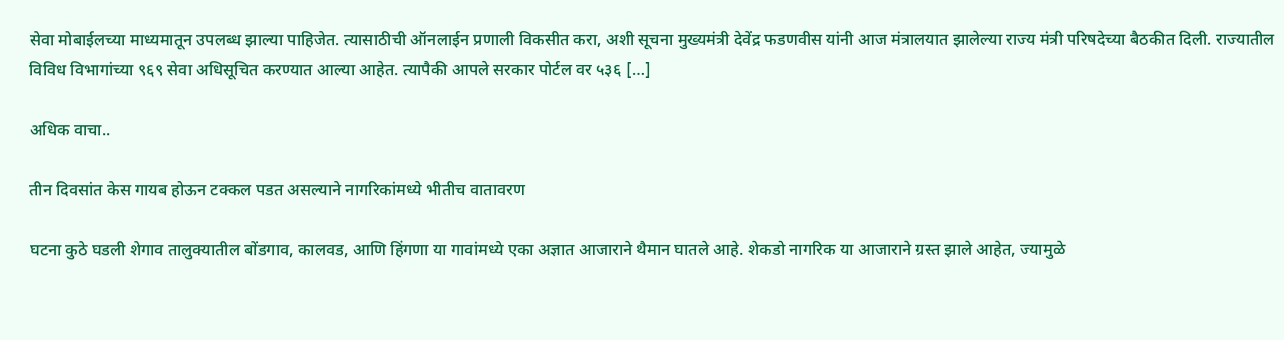सेवा मोबाईलच्या माध्यमातून उपलब्ध झाल्या पाहिजेत. त्यासाठीची ऑनलाईन प्रणाली विकसीत करा, अशी सूचना मुख्यमंत्री देवेंद्र फडणवीस यांनी आज मंत्रालयात झालेल्या राज्य मंत्री परिषदेच्या बैठकीत दिली. राज्यातील विविध विभागांच्या ९६९ सेवा अधिसूचित करण्यात आल्या आहेत. त्यापैकी आपले सरकार पोर्टल वर ५३६ […]

अधिक वाचा..

तीन दिवसांत केस गायब होऊन टक्कल पडत असल्याने नागरिकांमध्ये भीतीच वातावरण

घटना कुठे घडली शेगाव तालुक्यातील बोंडगाव, कालवड, आणि हिंगणा या गावांमध्ये एका अज्ञात आजाराने थैमान घातले आहे. शेकडो नागरिक या आजाराने ग्रस्त झाले आहेत, ज्यामुळे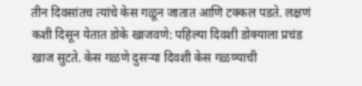तीन दिवसांतच त्यांचे केस गळून जातात आणि टक्कल पडते. लक्षणं कशी दिसून येतात डोके खाजवणे: पहिल्या दिवशी डोक्याला प्रचंड खाज सुटते. केस गळणे दुसऱ्या दिवशी केस गळण्याची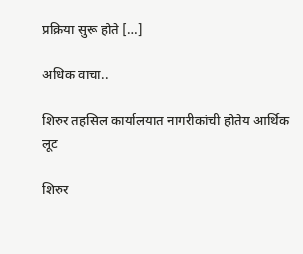प्रक्रिया सुरू होते […]

अधिक वाचा..

शिरुर तहसिल कार्यालयात नागरीकांची होतेय आर्थिक लूट

शिरुर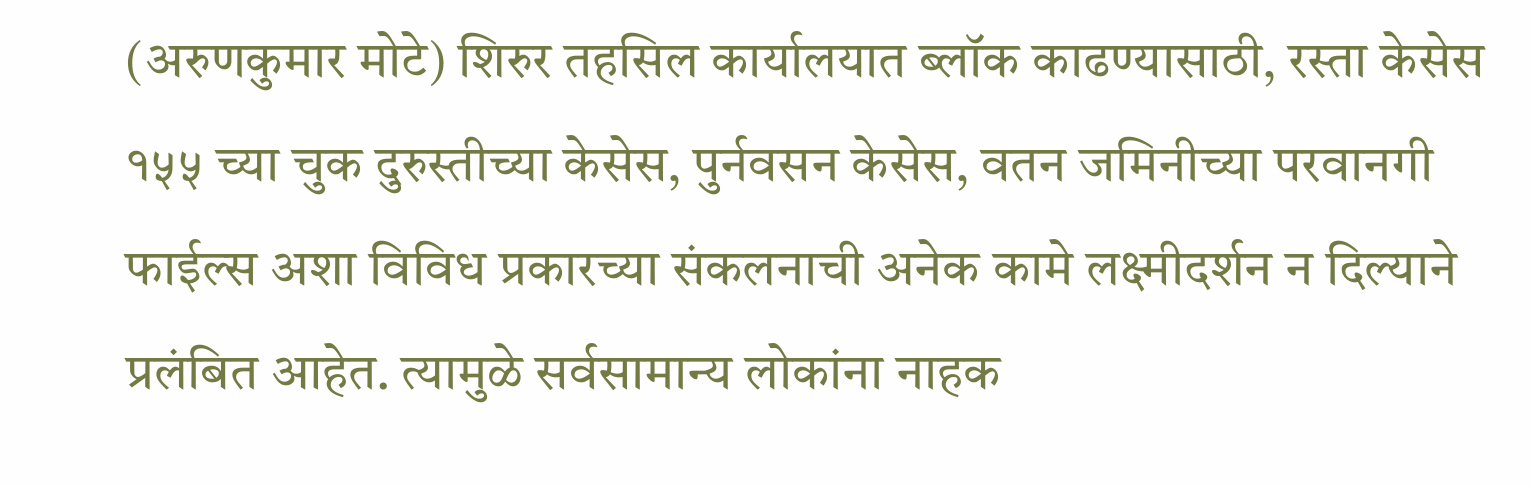(अरुणकुमार मोटे) शिरुर तहसिल कार्यालयात ब्लॉक काढण्यासाठी, रस्ता केसेस १५५ च्या चुक दुरुस्तीच्या केसेस, पुर्नवसन केसेस, वतन जमिनीच्या परवानगी फाईल्स अशा विविध प्रकारच्या संकलनाची अनेक कामे लक्ष्मीदर्शन न दिल्याने प्रलंबित आहेत. त्यामुळे सर्वसामान्य लोकांना नाहक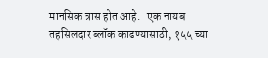मानसिक त्रास होत आहे.   एक नायब तहसिलदार ब्लॉक काढण्यासाठी, १५५ च्या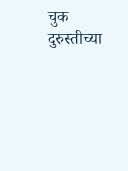चुक दुरुस्तीच्या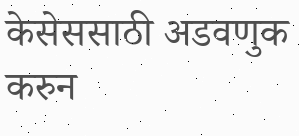केसेससाठी अडवणुक करुन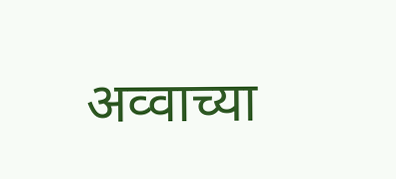अव्वाच्या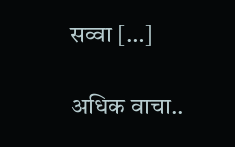सव्वा […]

अधिक वाचा..